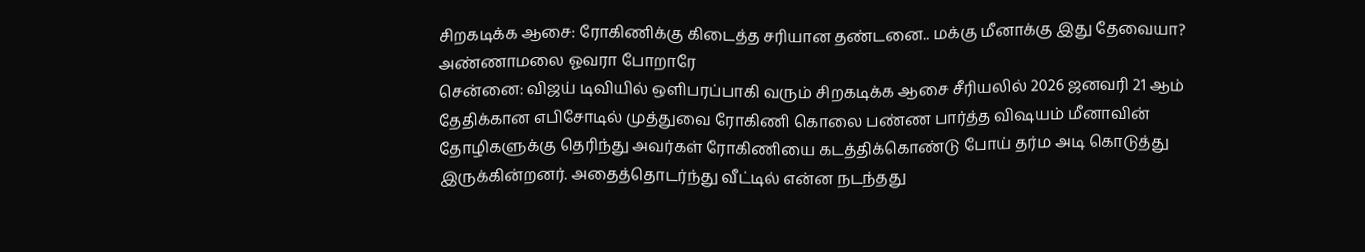சிறகடிக்க ஆசை: ரோகிணிக்கு கிடைத்த சரியான தண்டனை.. மக்கு மீனாக்கு இது தேவையா? அண்ணாமலை ஓவரா போறாரே
சென்னை: விஜய் டிவியில் ஒளிபரப்பாகி வரும் சிறகடிக்க ஆசை சீரியலில் 2026 ஜனவரி 21 ஆம் தேதிக்கான எபிசோடில் முத்துவை ரோகிணி கொலை பண்ண பார்த்த விஷயம் மீனாவின் தோழிகளுக்கு தெரிந்து அவர்கள் ரோகிணியை கடத்திக்கொண்டு போய் தர்ம அடி கொடுத்து இருக்கின்றனர். அதைத்தொடர்ந்து வீட்டில் என்ன நடந்தது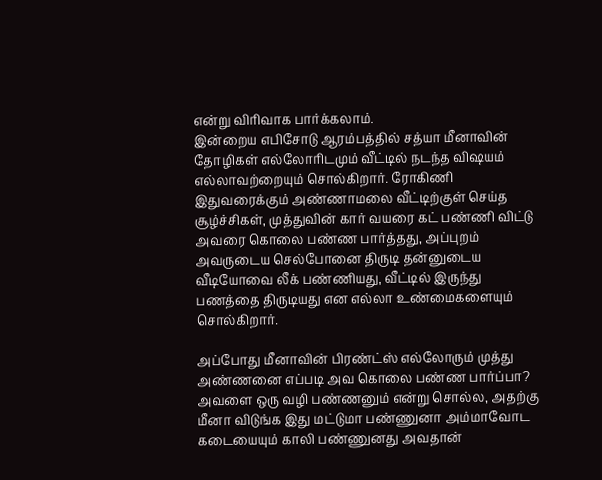என்று விரிவாக பார்க்கலாம்.
இன்றைய எபிசோடு ஆரம்பத்தில் சத்யா மீனாவின் தோழிகள் எல்லோரிடமும் வீட்டில் நடந்த விஷயம் எல்லாவற்றையும் சொல்கிறார். ரோகிணி இதுவரைக்கும் அண்ணாமலை வீட்டிற்குள் செய்த சூழ்ச்சிகள், முத்துவின் கார் வயரை கட் பண்ணி விட்டு அவரை கொலை பண்ண பார்த்தது, அப்புறம் அவருடைய செல்போனை திருடி தன்னுடைய வீடியோவை லீக் பண்ணியது, வீட்டில் இருந்து பணத்தை திருடியது என எல்லா உண்மைகளையும் சொல்கிறார்.

அப்போது மீனாவின் பிரண்ட்ஸ் எல்லோரும் முத்து அண்ணனை எப்படி அவ கொலை பண்ண பார்ப்பா? அவளை ஒரு வழி பண்ணனும் என்று சொல்ல, அதற்கு மீனா விடுங்க இது மட்டுமா பண்ணுனா அம்மாவோட கடையையும் காலி பண்ணுனது அவதான்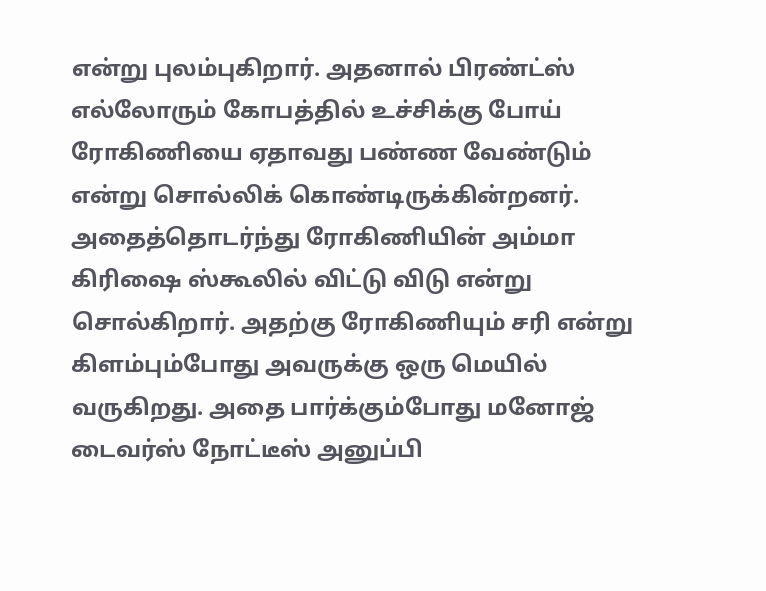என்று புலம்புகிறார். அதனால் பிரண்ட்ஸ் எல்லோரும் கோபத்தில் உச்சிக்கு போய் ரோகிணியை ஏதாவது பண்ண வேண்டும் என்று சொல்லிக் கொண்டிருக்கின்றனர்.
அதைத்தொடர்ந்து ரோகிணியின் அம்மா கிரிஷை ஸ்கூலில் விட்டு விடு என்று சொல்கிறார். அதற்கு ரோகிணியும் சரி என்று கிளம்பும்போது அவருக்கு ஒரு மெயில் வருகிறது. அதை பார்க்கும்போது மனோஜ் டைவர்ஸ் நோட்டீஸ் அனுப்பி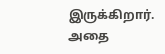இருக்கிறார். அதை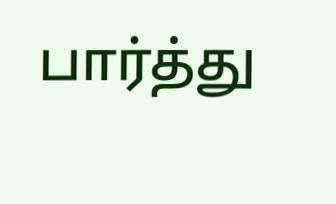பார்த்து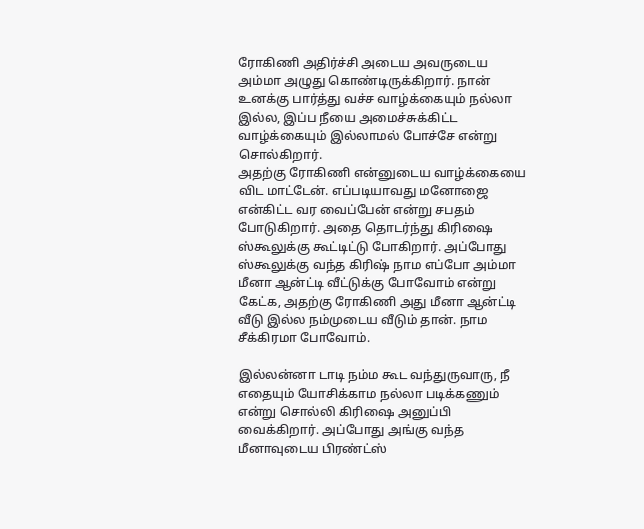ரோகிணி அதிர்ச்சி அடைய அவருடைய அம்மா அழுது கொண்டிருக்கிறார். நான் உனக்கு பார்த்து வச்ச வாழ்க்கையும் நல்லா இல்ல, இப்ப நீயை அமைச்சுக்கிட்ட வாழ்க்கையும் இல்லாமல் போச்சே என்று சொல்கிறார்.
அதற்கு ரோகிணி என்னுடைய வாழ்க்கையை விட மாட்டேன். எப்படியாவது மனோஜை என்கிட்ட வர வைப்பேன் என்று சபதம் போடுகிறார். அதை தொடர்ந்து கிரிஷை ஸ்கூலுக்கு கூட்டிட்டு போகிறார். அப்போது ஸ்கூலுக்கு வந்த கிரிஷ் நாம எப்போ அம்மா மீனா ஆன்ட்டி வீட்டுக்கு போவோம் என்று கேட்க, அதற்கு ரோகிணி அது மீனா ஆன்ட்டி வீடு இல்ல நம்முடைய வீடும் தான். நாம சீக்கிரமா போவோம்.

இல்லன்னா டாடி நம்ம கூட வந்துருவாரு, நீ எதையும் யோசிக்காம நல்லா படிக்கணும் என்று சொல்லி கிரிஷை அனுப்பி வைக்கிறார். அப்போது அங்கு வந்த மீனாவுடைய பிரண்ட்ஸ்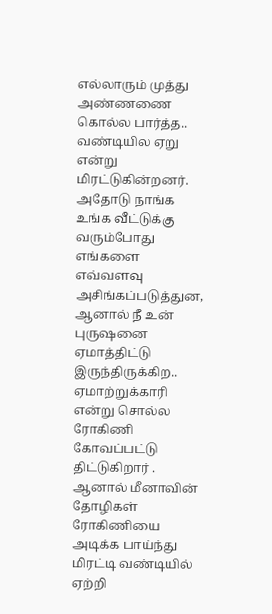எல்லாரும் முத்து அண்ணணை கொல்ல பார்த்த.. வண்டியில ஏறு என்று மிரட்டுகின்றனர். அதோடு நாங்க உங்க வீட்டுக்கு வரும்போது எங்களை எவ்வளவு அசிங்கப்படுத்துன, ஆனால் நீ உன் புருஷனை ஏமாத்திட்டு இருந்திருக்கிற.. ஏமாற்றுக்காரி என்று சொல்ல ரோகிணி கோவப்பட்டு திட்டுகிறார் .
ஆனால் மீனாவின் தோழிகள் ரோகிணியை அடிக்க பாய்ந்து மிரட்டி வண்டியில் ஏற்றி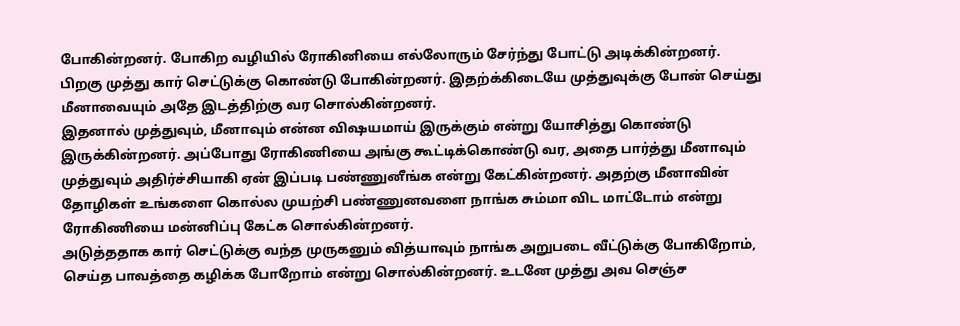போகின்றனர். போகிற வழியில் ரோகினியை எல்லோரும் சேர்ந்து போட்டு அடிக்கின்றனர். பிறகு முத்து கார் செட்டுக்கு கொண்டு போகின்றனர். இதற்க்கிடையே முத்துவுக்கு போன் செய்து மீனாவையும் அதே இடத்திற்கு வர சொல்கின்றனர்.
இதனால் முத்துவும், மீனாவும் என்ன விஷயமாய் இருக்கும் என்று யோசித்து கொண்டு இருக்கின்றனர். அப்போது ரோகிணியை அங்கு கூட்டிக்கொண்டு வர, அதை பார்த்து மீனாவும் முத்துவும் அதிர்ச்சியாகி ஏன் இப்படி பண்ணுனீங்க என்று கேட்கின்றனர். அதற்கு மீனாவின் தோழிகள் உங்களை கொல்ல முயற்சி பண்ணுனவளை நாங்க சும்மா விட மாட்டோம் என்று ரோகிணியை மன்னிப்பு கேட்க சொல்கின்றனர்.
அடுத்ததாக கார் செட்டுக்கு வந்த முருகனும் வித்யாவும் நாங்க அறுபடை வீட்டுக்கு போகிறோம், செய்த பாவத்தை கழிக்க போறோம் என்று சொல்கின்றனர். உடனே முத்து அவ செஞ்ச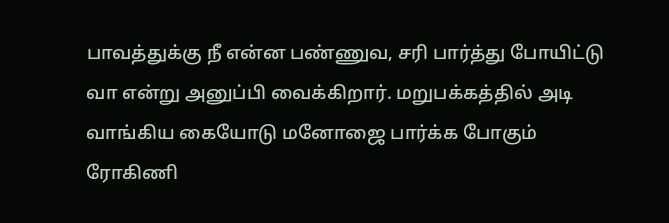பாவத்துக்கு நீ என்ன பண்ணுவ, சரி பார்த்து போயிட்டு வா என்று அனுப்பி வைக்கிறார். மறுபக்கத்தில் அடி வாங்கிய கையோடு மனோஜை பார்க்க போகும் ரோகிணி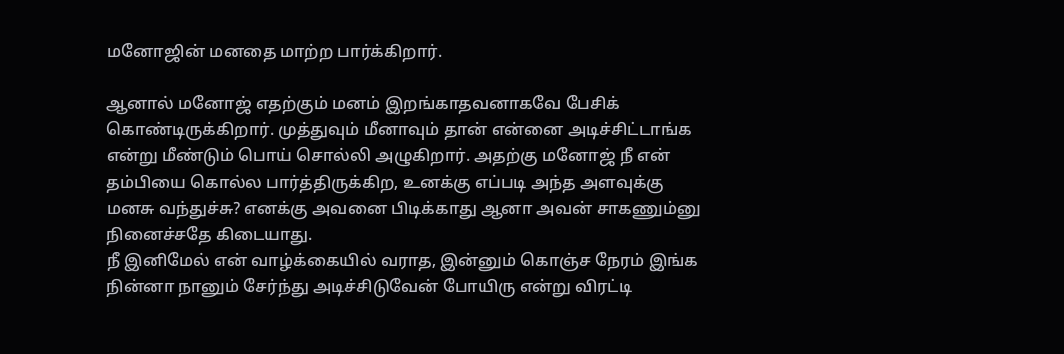மனோஜின் மனதை மாற்ற பார்க்கிறார்.

ஆனால் மனோஜ் எதற்கும் மனம் இறங்காதவனாகவே பேசிக் கொண்டிருக்கிறார். முத்துவும் மீனாவும் தான் என்னை அடிச்சிட்டாங்க என்று மீண்டும் பொய் சொல்லி அழுகிறார். அதற்கு மனோஜ் நீ என் தம்பியை கொல்ல பார்த்திருக்கிற, உனக்கு எப்படி அந்த அளவுக்கு மனசு வந்துச்சு? எனக்கு அவனை பிடிக்காது ஆனா அவன் சாகணும்னு நினைச்சதே கிடையாது.
நீ இனிமேல் என் வாழ்க்கையில் வராத, இன்னும் கொஞ்ச நேரம் இங்க நின்னா நானும் சேர்ந்து அடிச்சிடுவேன் போயிரு என்று விரட்டி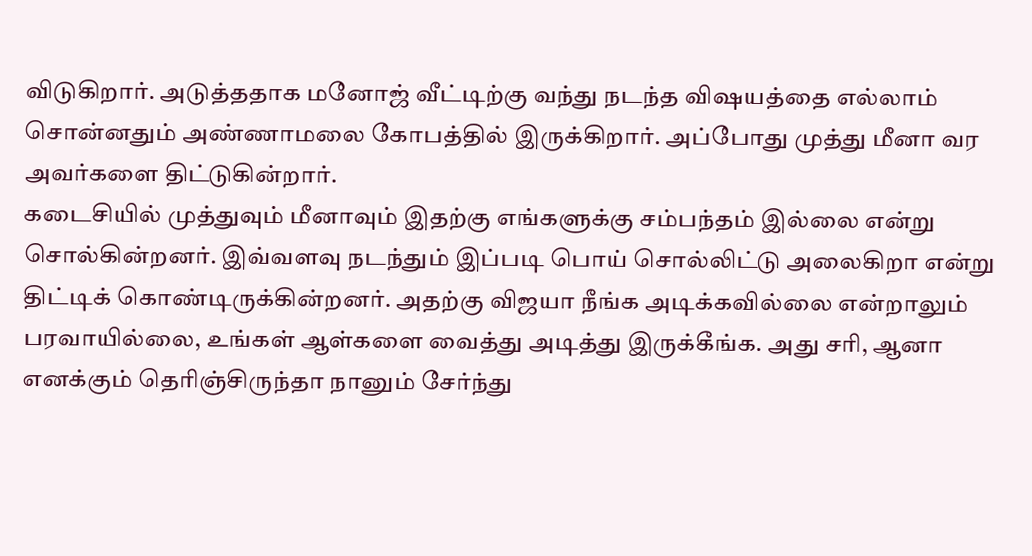விடுகிறார். அடுத்ததாக மனோஜ் வீட்டிற்கு வந்து நடந்த விஷயத்தை எல்லாம் சொன்னதும் அண்ணாமலை கோபத்தில் இருக்கிறார். அப்போது முத்து மீனா வர அவர்களை திட்டுகின்றார்.
கடைசியில் முத்துவும் மீனாவும் இதற்கு எங்களுக்கு சம்பந்தம் இல்லை என்று சொல்கின்றனர். இவ்வளவு நடந்தும் இப்படி பொய் சொல்லிட்டு அலைகிறா என்று திட்டிக் கொண்டிருக்கின்றனர். அதற்கு விஜயா நீங்க அடிக்கவில்லை என்றாலும் பரவாயில்லை, உங்கள் ஆள்களை வைத்து அடித்து இருக்கீங்க. அது சரி, ஆனா எனக்கும் தெரிஞ்சிருந்தா நானும் சேர்ந்து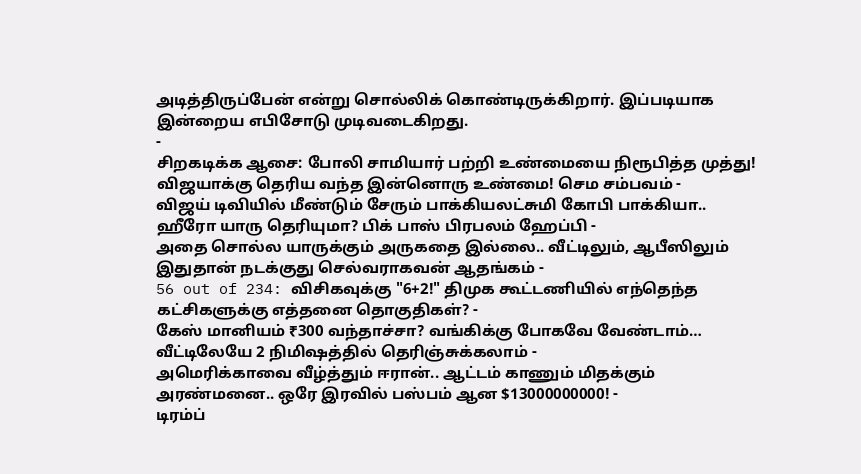அடித்திருப்பேன் என்று சொல்லிக் கொண்டிருக்கிறார். இப்படியாக இன்றைய எபிசோடு முடிவடைகிறது.
-
சிறகடிக்க ஆசை: போலி சாமியார் பற்றி உண்மையை நிரூபித்த முத்து! விஜயாக்கு தெரிய வந்த இன்னொரு உண்மை! செம சம்பவம் -
விஜய் டிவியில் மீண்டும் சேரும் பாக்கியலட்சுமி கோபி பாக்கியா.. ஹீரோ யாரு தெரியுமா? பிக் பாஸ் பிரபலம் ஹேப்பி -
அதை சொல்ல யாருக்கும் அருகதை இல்லை.. வீட்டிலும், ஆபீஸிலும் இதுதான் நடக்குது செல்வராகவன் ஆதங்கம் -
56 out of 234: விசிகவுக்கு "6+2!" திமுக கூட்டணியில் எந்தெந்த கட்சிகளுக்கு எத்தனை தொகுதிகள்? -
கேஸ் மானியம் ₹300 வந்தாச்சா? வங்கிக்கு போகவே வேண்டாம்… வீட்டிலேயே 2 நிமிஷத்தில் தெரிஞ்சுக்கலாம் -
அமெரிக்காவை வீழ்த்தும் ஈரான்.. ஆட்டம் காணும் மிதக்கும் அரண்மனை.. ஒரே இரவில் பஸ்பம் ஆன $13000000000! -
டிரம்ப்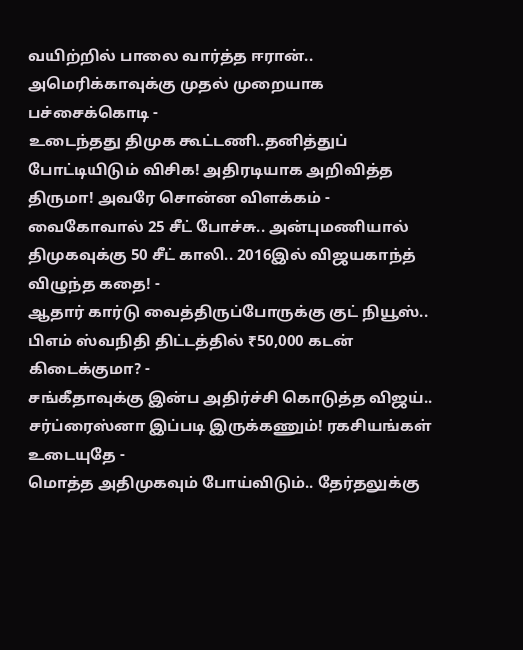வயிற்றில் பாலை வார்த்த ஈரான்.. அமெரிக்காவுக்கு முதல் முறையாக பச்சைக்கொடி -
உடைந்தது திமுக கூட்டணி..தனித்துப் போட்டியிடும் விசிக! அதிரடியாக அறிவித்த திருமா! அவரே சொன்ன விளக்கம் -
வைகோவால் 25 சீட் போச்சு.. அன்புமணியால் திமுகவுக்கு 50 சீட் காலி.. 2016இல் விஜயகாந்த் விழுந்த கதை! -
ஆதார் கார்டு வைத்திருப்போருக்கு குட் நியூஸ்.. பிஎம் ஸ்வநிதி திட்டத்தில் ₹50,000 கடன் கிடைக்குமா? -
சங்கீதாவுக்கு இன்ப அதிர்ச்சி கொடுத்த விஜய்.. சர்ப்ரைஸ்னா இப்படி இருக்கணும்! ரகசியங்கள் உடையுதே -
மொத்த அதிமுகவும் போய்விடும்.. தேர்தலுக்கு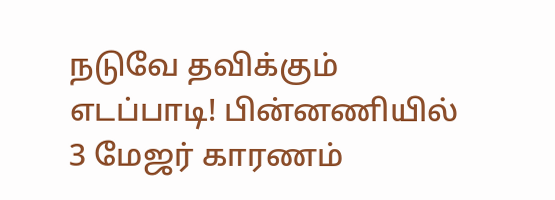நடுவே தவிக்கும் எடப்பாடி! பின்னணியில் 3 மேஜர் காரணம்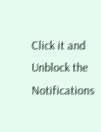Click it and Unblock the Notifications